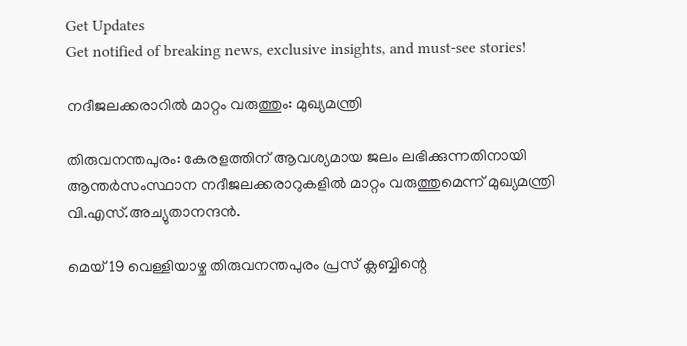Get Updates
Get notified of breaking news, exclusive insights, and must-see stories!

നദീജലക്കരാറില്‍ മാറ്റം വരുത്തും: മുഖ്യമന്ത്രി

തിരുവനന്തപുരം: കേരളത്തിന് ആവശ്യമായ ജലം ലഭിക്കുന്നതിനായി ആന്തര്‍സംസ്ഥാന നദീജലക്കരാറുകളില്‍ മാറ്റം വരുത്തുമെന്ന് മുഖ്യമന്ത്രി വി.എസ്.അച്യുതാനന്ദന്‍.

മെയ് 19 വെള്ളിയാഴ്ച തിരുവനന്തപുരം പ്രസ് ക്ലബ്ബിന്റെ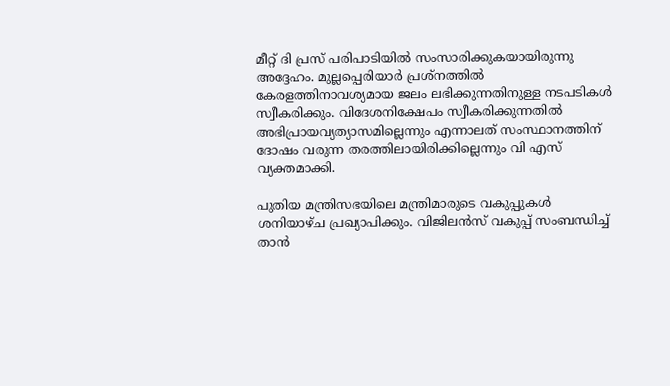മീറ്റ് ദി പ്രസ് പരിപാടിയില്‍ സംസാരിക്കുകയായിരുന്നു അദ്ദേഹം. മുല്ലപ്പെരിയാര്‍ പ്രശ്നത്തില്‍ കേരളത്തിനാവശ്യമായ ജലം ലഭിക്കുന്നതിനുള്ള നടപടികള്‍ സ്വീകരിക്കും. വിദേശനിക്ഷേപം സ്വീകരിക്കുന്നതില്‍ അഭിപ്രായവ്യത്യാസമില്ലെന്നും എന്നാലത് സംസ്ഥാനത്തിന് ദോഷം വരുന്ന തരത്തിലായിരിക്കില്ലെന്നും വി എസ് വ്യക്തമാക്കി.

പുതിയ മന്ത്രിസഭയിലെ മന്ത്രിമാരുടെ വകുപ്പുകള്‍ ശനിയാഴ്ച പ്രഖ്യാപിക്കും. വിജിലന്‍സ് വകുപ്പ് സംബന്ധിച്ച് താന്‍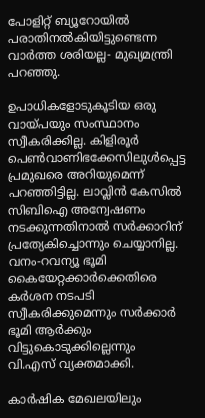പോളിറ്റ് ബ്യൂറോയില്‍ പരാതിനല്‍കിയിട്ടുണ്ടെന്ന വാര്‍ത്ത ശരിയല്ല- മുഖ്യമന്ത്രി പറഞ്ഞു.

ഉപാധികളോടുകൂടിയ ഒരു വായ്പയും സംസ്ഥാനം സ്വീകരിക്കില്ല. കിളിരൂര്‍ പെണ്‍വാണിഭക്കേസിലുള്‍പ്പെട്ട പ്രമുഖരെ അറിയുമെന്ന് പറഞ്ഞിട്ടില്ല. ലാവ്ലിന്‍ കേസില്‍ സിബിഐ അന്വേഷണം നടക്കുന്നതിനാല്‍ സര്‍ക്കാറിന് പ്രത്യേകിച്ചൊന്നും ചെയ്യാനില്ല. വനം-റവന്യൂ ഭൂമി കൈയേറ്റക്കാര്‍ക്കെതിരെ കര്‍ശന നടപടി സ്വീകരിക്കുമെന്നും സര്‍ക്കാര്‍ ഭൂമി ആര്‍ക്കും വിട്ടുകൊടുക്കില്ലെന്നും വി.എസ് വ്യക്തമാക്കി.

കാര്‍ഷിക മേഖലയിലും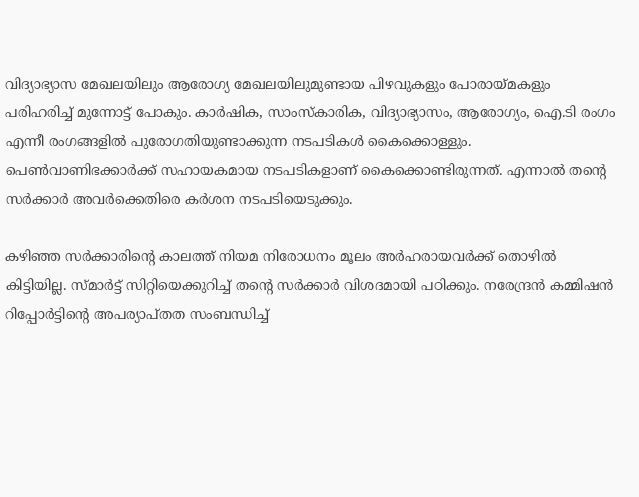വിദ്യാഭ്യാസ മേഖലയിലും ആരോഗ്യ മേഖലയിലുമുണ്ടായ പിഴവുകളും പോരായ്മകളും പരിഹരിച്ച് മുന്നോട്ട് പോകും. കാര്‍ഷിക, സാംസ്കാരിക, വിദ്യാഭ്യാസം, ആരോഗ്യം, ഐ.ടി രംഗം എന്നീ രംഗങ്ങളില്‍ പുരോഗതിയുണ്ടാക്കുന്ന നടപടികള്‍ കൈക്കൊള്ളും. പെണ്‍വാണിഭക്കാര്‍ക്ക് സഹായകമായ നടപടികളാണ് കൈക്കൊണ്ടിരുന്നത്. എന്നാല്‍ തന്റെ സര്‍ക്കാര്‍ അവര്‍ക്കെതിരെ കര്‍ശന നടപടിയെടുക്കും.

കഴിഞ്ഞ സര്‍ക്കാരിന്റെ കാലത്ത് നിയമ നിരോധനം മൂലം അര്‍ഹരായവര്‍ക്ക് തൊഴില്‍ കിട്ടിയില്ല. സ്മാര്‍ട്ട് സിറ്റിയെക്കുറിച്ച് തന്റെ സര്‍ക്കാര്‍ വിശദമായി പഠിക്കും. നരേന്ദ്രന്‍ കമ്മിഷന്‍ റിപ്പോര്‍ട്ടിന്റെ അപര്യാപ്തത സംബന്ധിച്ച്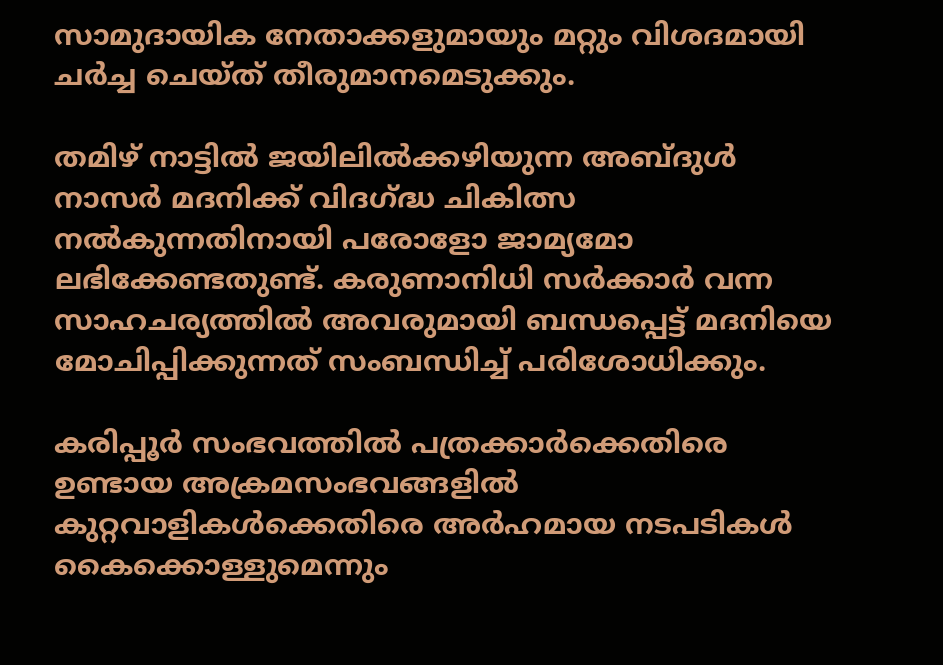സാമുദായിക നേതാക്കളുമായും മറ്റും വിശദമായി ചര്‍ച്ച ചെയ്ത് തീരുമാനമെടുക്കും.

തമിഴ് നാട്ടില്‍ ജയിലില്‍ക്കഴിയുന്ന അബ്ദുള്‍ നാസര്‍ മദനിക്ക് വിദഗ്ദ്ധ ചികിത്സ നല്‍കുന്നതിനായി പരോളോ ജാമ്യമോ ലഭിക്കേണ്ടതുണ്ട്. കരുണാനിധി സര്‍ക്കാര്‍ വന്ന സാഹചര്യത്തില്‍ അവരുമായി ബന്ധപ്പെട്ട് മദനിയെ മോചിപ്പിക്കുന്നത് സംബന്ധിച്ച് പരിശോധിക്കും.

കരിപ്പൂര്‍ സംഭവത്തില്‍ പത്രക്കാര്‍ക്കെതിരെ ഉണ്ടായ അക്രമസംഭവങ്ങളില്‍ കുറ്റവാളികള്‍ക്കെതിരെ അര്‍ഹമായ നടപടികള്‍ കൈക്കൊള്ളുമെന്നും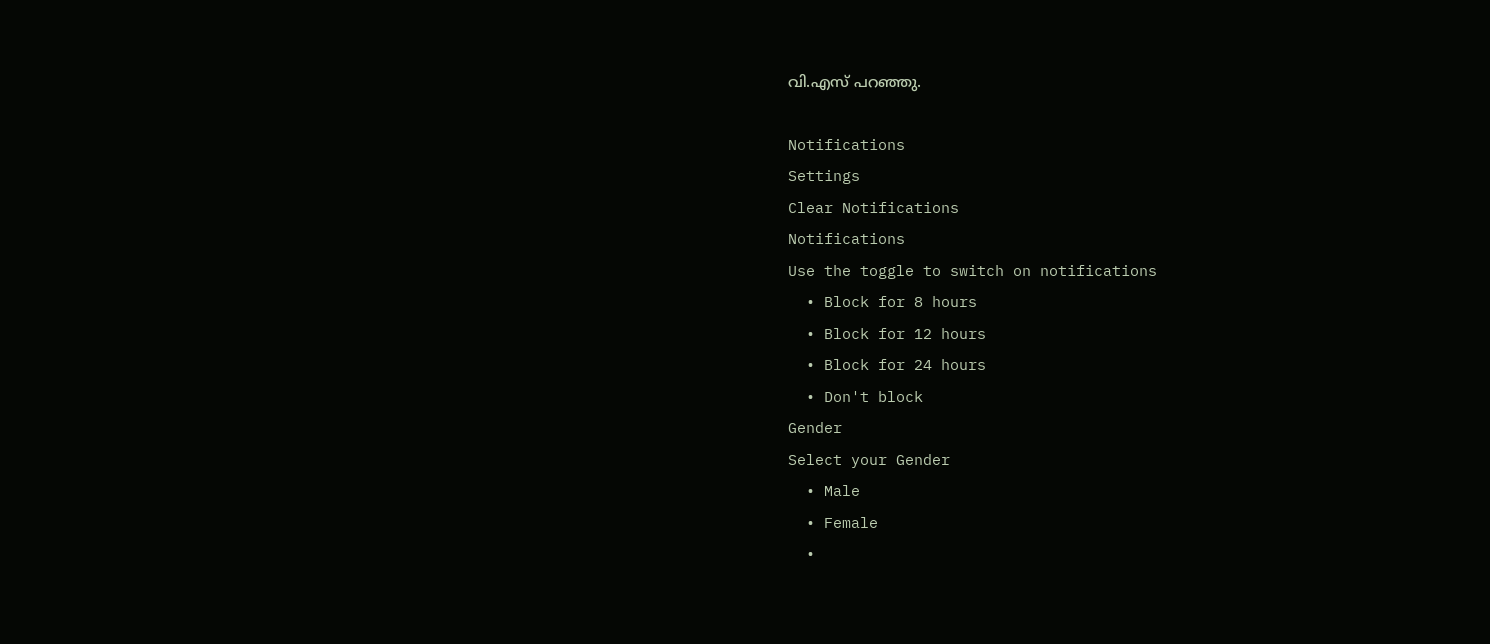വി.എസ് പറഞ്ഞു.

Notifications
Settings
Clear Notifications
Notifications
Use the toggle to switch on notifications
  • Block for 8 hours
  • Block for 12 hours
  • Block for 24 hours
  • Don't block
Gender
Select your Gender
  • Male
  • Female
  •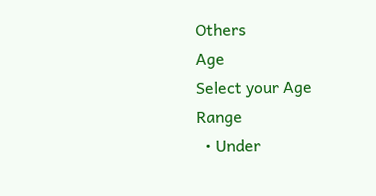Others
Age
Select your Age Range
  • Under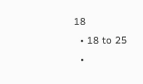18
  • 18 to 25
  •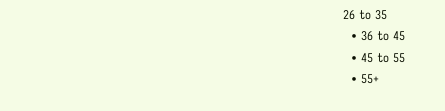26 to 35
  • 36 to 45
  • 45 to 55
  • 55+